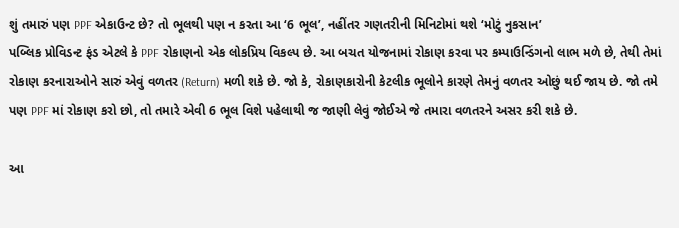શું તમારું પણ PPF એકાઉન્ટ છે? તો ભૂલથી પણ ન કરતા આ ‘6 ભૂલ’, નહીંતર ગણતરીની મિનિટોમાં થશે ‘મોટું નુકસાન’
પબ્લિક પ્રોવિડન્ટ ફંડ એટલે કે PPF રોકાણનો એક લોકપ્રિય વિકલ્પ છે. આ બચત યોજનામાં રોકાણ કરવા પર કમ્પાઉન્ડિંગનો લાભ મળે છે, તેથી તેમાં રોકાણ કરનારાઓને સારું એવું વળતર (Return) મળી શકે છે. જો કે, રોકાણકારોની કેટલીક ભૂલોને કારણે તેમનું વળતર ઓછું થઈ જાય છે. જો તમે પણ PPF માં રોકાણ કરો છો, તો તમારે એવી 6 ભૂલ વિશે પહેલાથી જ જાણી લેવું જોઈએ જે તમારા વળતરને અસર કરી શકે છે.

આ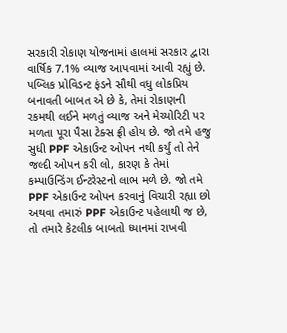સરકારી રોકાણ યોજનામાં હાલમાં સરકાર દ્વારા વાર્ષિક 7.1% વ્યાજ આપવામાં આવી રહ્યું છે. પબ્લિક પ્રોવિડન્ટ ફંડને સૌથી વધુ લોકપ્રિય બનાવતી બાબત એ છે કે, તેમાં રોકાણની રકમથી લઈને મળતું વ્યાજ અને મેચ્યોરિટી પર મળતા પૂરા પૈસા ટેક્સ ફ્રી હોય છે. જો તમે હજુ સુધી PPF એકાઉન્ટ ઓપન નથી કર્યું તો તેને જલ્દી ઓપન કરી લો, કારણ કે તેમાં કમ્પાઉન્ડિંગ ઈન્ટરેસ્ટનો લાભ મળે છે. જો તમે PPF એકાઉન્ટ ઓપન કરવાનું વિચારી રહ્યા છો અથવા તમારું PPF એકાઉન્ટ પહેલાથી જ છે, તો તમારે કેટલીક બાબતો ધ્યાનમાં રાખવી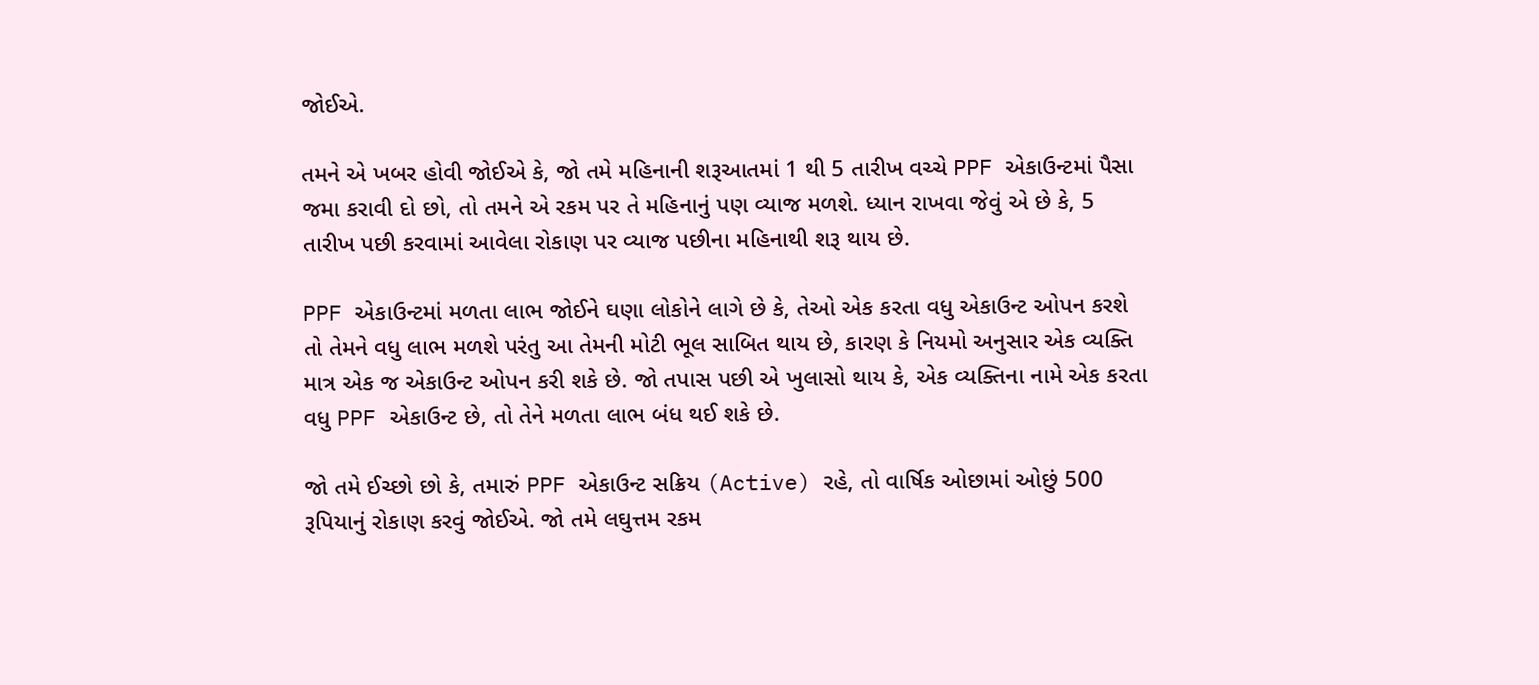જોઈએ.

તમને એ ખબર હોવી જોઈએ કે, જો તમે મહિનાની શરૂઆતમાં 1 થી 5 તારીખ વચ્ચે PPF એકાઉન્ટમાં પૈસા જમા કરાવી દો છો, તો તમને એ રકમ પર તે મહિનાનું પણ વ્યાજ મળશે. ધ્યાન રાખવા જેવું એ છે કે, 5 તારીખ પછી કરવામાં આવેલા રોકાણ પર વ્યાજ પછીના મહિનાથી શરૂ થાય છે.

PPF એકાઉન્ટમાં મળતા લાભ જોઈને ઘણા લોકોને લાગે છે કે, તેઓ એક કરતા વધુ એકાઉન્ટ ઓપન કરશે તો તેમને વધુ લાભ મળશે પરંતુ આ તેમની મોટી ભૂલ સાબિત થાય છે, કારણ કે નિયમો અનુસાર એક વ્યક્તિ માત્ર એક જ એકાઉન્ટ ઓપન કરી શકે છે. જો તપાસ પછી એ ખુલાસો થાય કે, એક વ્યક્તિના નામે એક કરતા વધુ PPF એકાઉન્ટ છે, તો તેને મળતા લાભ બંધ થઈ શકે છે.

જો તમે ઈચ્છો છો કે, તમારું PPF એકાઉન્ટ સક્રિય (Active) રહે, તો વાર્ષિક ઓછામાં ઓછું 500 રૂપિયાનું રોકાણ કરવું જોઈએ. જો તમે લઘુત્તમ રકમ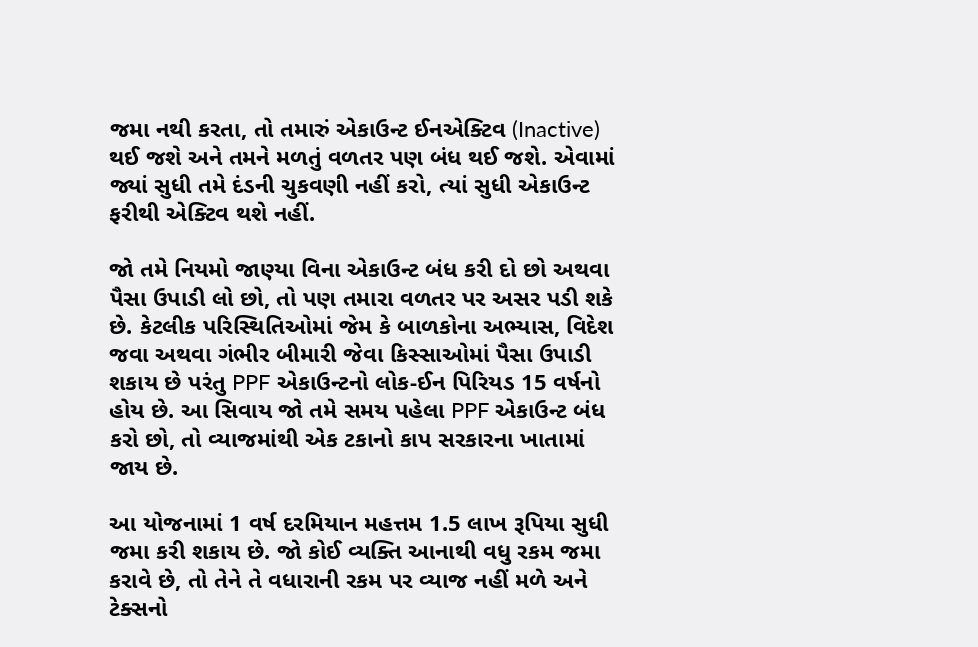જમા નથી કરતા, તો તમારું એકાઉન્ટ ઈનએક્ટિવ (Inactive) થઈ જશે અને તમને મળતું વળતર પણ બંધ થઈ જશે. એવામાં જ્યાં સુધી તમે દંડની ચુકવણી નહીં કરો, ત્યાં સુધી એકાઉન્ટ ફરીથી એક્ટિવ થશે નહીં.

જો તમે નિયમો જાણ્યા વિના એકાઉન્ટ બંધ કરી દો છો અથવા પૈસા ઉપાડી લો છો, તો પણ તમારા વળતર પર અસર પડી શકે છે. કેટલીક પરિસ્થિતિઓમાં જેમ કે બાળકોના અભ્યાસ, વિદેશ જવા અથવા ગંભીર બીમારી જેવા કિસ્સાઓમાં પૈસા ઉપાડી શકાય છે પરંતુ PPF એકાઉન્ટનો લોક-ઈન પિરિયડ 15 વર્ષનો હોય છે. આ સિવાય જો તમે સમય પહેલા PPF એકાઉન્ટ બંધ કરો છો, તો વ્યાજમાંથી એક ટકાનો કાપ સરકારના ખાતામાં જાય છે.

આ યોજનામાં 1 વર્ષ દરમિયાન મહત્તમ 1.5 લાખ રૂપિયા સુધી જમા કરી શકાય છે. જો કોઈ વ્યક્તિ આનાથી વધુ રકમ જમા કરાવે છે, તો તેને તે વધારાની રકમ પર વ્યાજ નહીં મળે અને ટેક્સનો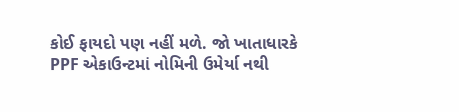કોઈ ફાયદો પણ નહીં મળે. જો ખાતાધારકે PPF એકાઉન્ટમાં નોમિની ઉમેર્યા નથી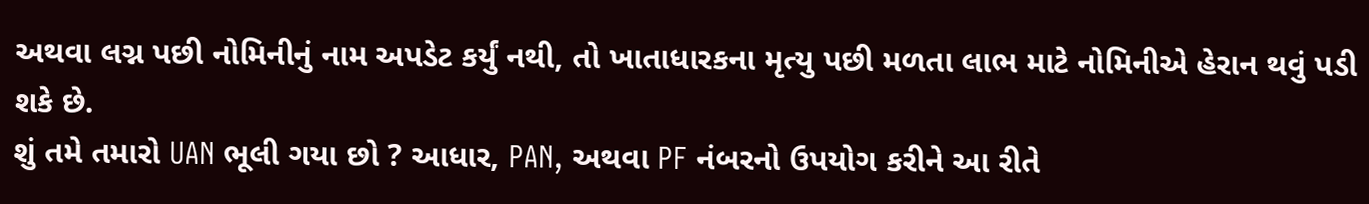અથવા લગ્ન પછી નોમિનીનું નામ અપડેટ કર્યું નથી, તો ખાતાધારકના મૃત્યુ પછી મળતા લાભ માટે નોમિનીએ હેરાન થવું પડી શકે છે.
શું તમે તમારો UAN ભૂલી ગયા છો ? આધાર, PAN, અથવા PF નંબરનો ઉપયોગ કરીને આ રીતે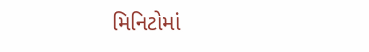મિનિટોમાં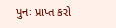પુનઃ પ્રાપ્ત કરો